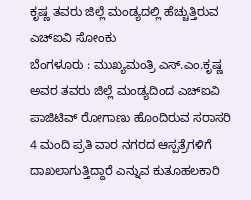ಕೃಷ್ಣ ತವರು ಜಿಲ್ಲೆ ಮಂಡ್ಯದಲ್ಲಿ ಹೆಚ್ಚುತ್ತಿರುವ ಎಚ್ಐವಿ ಸೋಂಕು
ಬೆಂಗಳೂರು : ಮುಖ್ಯಮಂತ್ರಿ ಎಸ್.ಎಂ.ಕೃಷ್ಣ ಅವರ ತವರು ಜಿಲ್ಲೆ ಮಂಡ್ಯದಿಂದ ಎಚ್ಐವಿ ಪಾಜಿಟಿವ್ ರೋಗಾಣು ಹೊಂದಿರುವ ಸರಾಸರಿ 4 ಮಂದಿ ಪ್ರತಿ ವಾರ ನಗರದ ಆಸ್ಪತ್ರೆಗಳಿಗೆ ದಾಖಲಾಗುತ್ತಿದ್ದಾರೆ ಎನ್ನುವ ಕುತೂಹಲಕಾರಿ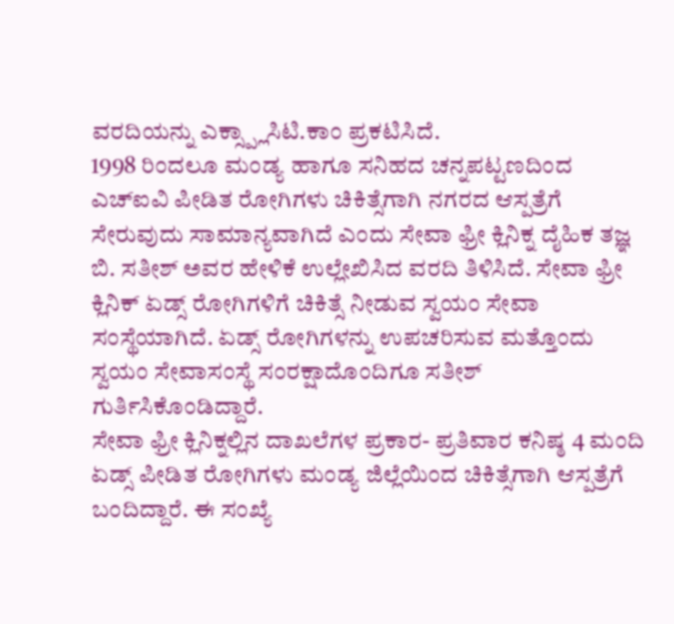ವರದಿಯನ್ನು ಎಕ್ಸ್ಪ್ಲಾಸಿಟಿ.ಕಾಂ ಪ್ರಕಟಿಸಿದೆ.
1998 ರಿಂದಲೂ ಮಂಡ್ಯ ಹಾಗೂ ಸನಿಹದ ಚನ್ನಪಟ್ಟಣದಿಂದ ಎಚ್ಐವಿ ಪೀಡಿತ ರೋಗಿಗಳು ಚಿಕಿತ್ಸೆಗಾಗಿ ನಗರದ ಆಸ್ಪತ್ರೆಗೆ ಸೇರುವುದು ಸಾಮಾನ್ಯವಾಗಿದೆ ಎಂದು ಸೇವಾ ಫ್ರೀ ಕ್ಲಿನಿಕ್ನ ದೈಹಿಕ ತಜ್ಞ ಬಿ. ಸತೀಶ್ ಅವರ ಹೇಳಿಕೆ ಉಲ್ಲೇಖಿಸಿದ ವರದಿ ತಿಳಿಸಿದೆ. ಸೇವಾ ಫ್ರೀ ಕ್ಲಿನಿಕ್ ಏಡ್ಸ್ ರೋಗಿಗಳಿಗೆ ಚಿಕಿತ್ಸೆ ನೀಡುವ ಸ್ವಯಂ ಸೇವಾ ಸಂಸ್ಥೆಯಾಗಿದೆ. ಏಡ್ಸ್ ರೋಗಿಗಳನ್ನು ಉಪಚರಿಸುವ ಮತ್ತೊಂದು ಸ್ವಯಂ ಸೇವಾಸಂಸ್ಥೆ ಸಂರಕ್ಷಾದೊಂದಿಗೂ ಸತೀಶ್ ಗುರ್ತಿಸಿಕೊಂಡಿದ್ದಾರೆ.
ಸೇವಾ ಫ್ರೀ ಕ್ಲಿನಿಕ್ನಲ್ಲಿನ ದಾಖಲೆಗಳ ಪ್ರಕಾರ- ಪ್ರತಿವಾರ ಕನಿಷ್ಠ 4 ಮಂದಿ ಏಡ್ಸ್ ಪೀಡಿತ ರೋಗಿಗಳು ಮಂಡ್ಯ ಜಿಲ್ಲೆಯಿಂದ ಚಿಕಿತ್ಸೆಗಾಗಿ ಆಸ್ಪತ್ರೆಗೆ ಬಂದಿದ್ದಾರೆ. ಈ ಸಂಖ್ಯೆ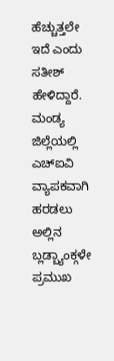ಹೆಚ್ಚುತ್ತಲೇ ಇದೆ ಎಂದು ಸತೀಶ್ ಹೇಳಿದ್ದಾರೆ.
ಮಂಡ್ಯ ಜಿಲ್ಲೆಯಲ್ಲಿ ಎಚ್ಐವಿ ವ್ಯಾಪಕವಾಗಿ ಹರಡಲು ಅಲ್ಲಿನ ಬ್ಲಡ್ಬ್ಯಾಂಕ್ಗಳೇ ಪ್ರಮುಖ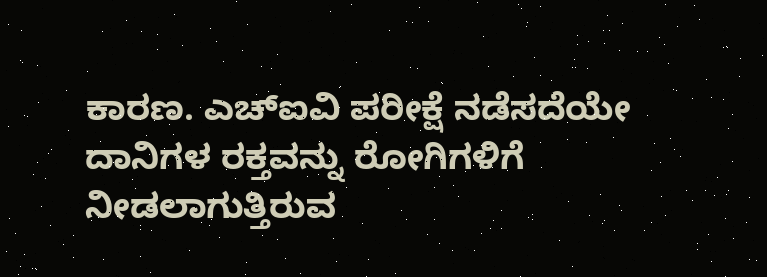ಕಾರಣ. ಎಚ್ಐವಿ ಪರೀಕ್ಷೆ ನಡೆಸದೆಯೇ ದಾನಿಗಳ ರಕ್ತವನ್ನು ರೋಗಿಗಳಿಗೆ ನೀಡಲಾಗುತ್ತಿರುವ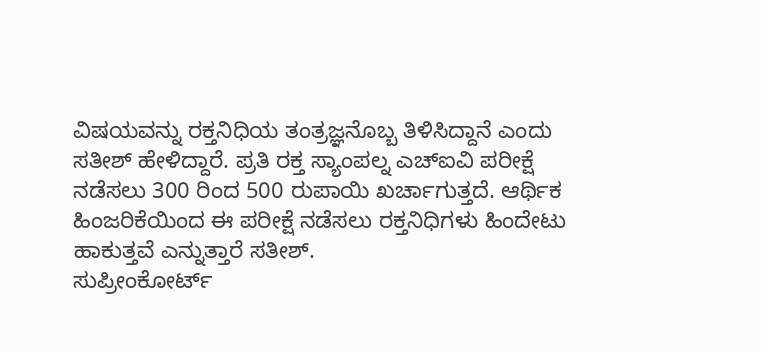ವಿಷಯವನ್ನು ರಕ್ತನಿಧಿಯ ತಂತ್ರಜ್ಞನೊಬ್ಬ ತಿಳಿಸಿದ್ದಾನೆ ಎಂದು ಸತೀಶ್ ಹೇಳಿದ್ದಾರೆ. ಪ್ರತಿ ರಕ್ತ ಸ್ಯಾಂಪಲ್ನ ಎಚ್ಐವಿ ಪರೀಕ್ಷೆ ನಡೆಸಲು 300 ರಿಂದ 500 ರುಪಾಯಿ ಖರ್ಚಾಗುತ್ತದೆ. ಆರ್ಥಿಕ ಹಿಂಜರಿಕೆಯಿಂದ ಈ ಪರೀಕ್ಷೆ ನಡೆಸಲು ರಕ್ತನಿಧಿಗಳು ಹಿಂದೇಟು ಹಾಕುತ್ತವೆ ಎನ್ನುತ್ತಾರೆ ಸತೀಶ್.
ಸುಪ್ರೀಂಕೋರ್ಟ್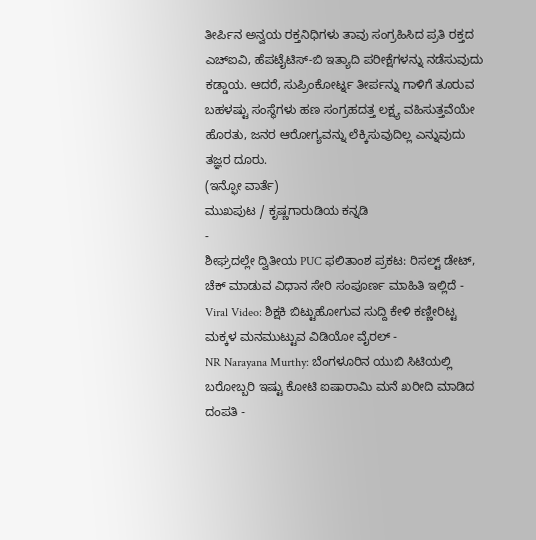ತೀರ್ಪಿನ ಅನ್ವಯ ರಕ್ತನಿಧಿಗಳು ತಾವು ಸಂಗ್ರಹಿಸಿದ ಪ್ರತಿ ರಕ್ತದ ಎಚ್ಐವಿ, ಹೆಪಟೈಟಿಸ್-ಬಿ ಇತ್ಯಾದಿ ಪರೀಕ್ಷೆಗಳನ್ನು ನಡೆಸುವುದು ಕಡ್ಡಾಯ. ಆದರೆ, ಸುಪ್ರಿಂಕೋರ್ಟ್ನ ತೀರ್ಪನ್ನು ಗಾಳಿಗೆ ತೂರುವ ಬಹಳಷ್ಟು ಸಂಸ್ಥೆಗಳು ಹಣ ಸಂಗ್ರಹದತ್ತ ಲಕ್ಷ್ಯ ವಹಿಸುತ್ತವೆಯೇ ಹೊರತು, ಜನರ ಆರೋಗ್ಯವನ್ನು ಲೆಕ್ಕಿಸುವುದಿಲ್ಲ ಎನ್ನುವುದು ತಜ್ಞರ ದೂರು.
(ಇನ್ಫೋ ವಾರ್ತೆ)
ಮುಖಪುಟ / ಕೃಷ್ಣಗಾರುಡಿಯ ಕನ್ನಡಿ
-
ಶೀಘ್ರದಲ್ಲೇ ದ್ವಿತೀಯ PUC ಫಲಿತಾಂಶ ಪ್ರಕಟ: ರಿಸಲ್ಟ್ ಡೇಟ್, ಚೆಕ್ ಮಾಡುವ ವಿಧಾನ ಸೇರಿ ಸಂಪೂರ್ಣ ಮಾಹಿತಿ ಇಲ್ಲಿದೆ -
Viral Video: ಶಿಕ್ಷಕಿ ಬಿಟ್ಟುಹೋಗುವ ಸುದ್ದಿ ಕೇಳಿ ಕಣ್ಣೀರಿಟ್ಟ ಮಕ್ಕಳ ಮನಮುಟ್ಟುವ ವಿಡಿಯೋ ವೈರಲ್ -
NR Narayana Murthy: ಬೆಂಗಳೂರಿನ ಯುಬಿ ಸಿಟಿಯಲ್ಲಿ ಬರೋಬ್ಬರಿ ಇಷ್ಟು ಕೋಟಿ ಐಷಾರಾಮಿ ಮನೆ ಖರೀದಿ ಮಾಡಿದ ದಂಪತಿ -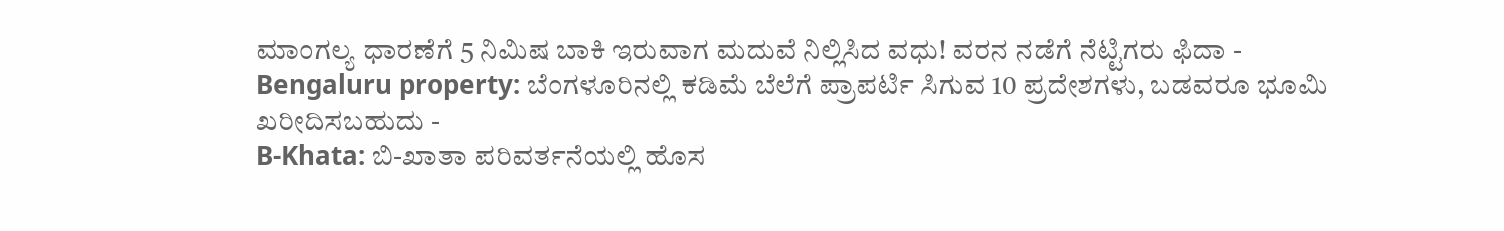ಮಾಂಗಲ್ಯ ಧಾರಣೆಗೆ 5 ನಿಮಿಷ ಬಾಕಿ ಇರುವಾಗ ಮದುವೆ ನಿಲ್ಲಿಸಿದ ವಧು! ವರನ ನಡೆಗೆ ನೆಟ್ಟಿಗರು ಫಿದಾ -
Bengaluru property: ಬೆಂಗಳೂರಿನಲ್ಲಿ ಕಡಿಮೆ ಬೆಲೆಗೆ ಪ್ರಾಪರ್ಟಿ ಸಿಗುವ 10 ಪ್ರದೇಶಗಳು, ಬಡವರೂ ಭೂಮಿ ಖರೀದಿಸಬಹುದು -
B-Khata: ಬಿ-ಖಾತಾ ಪರಿವರ್ತನೆಯಲ್ಲಿ ಹೊಸ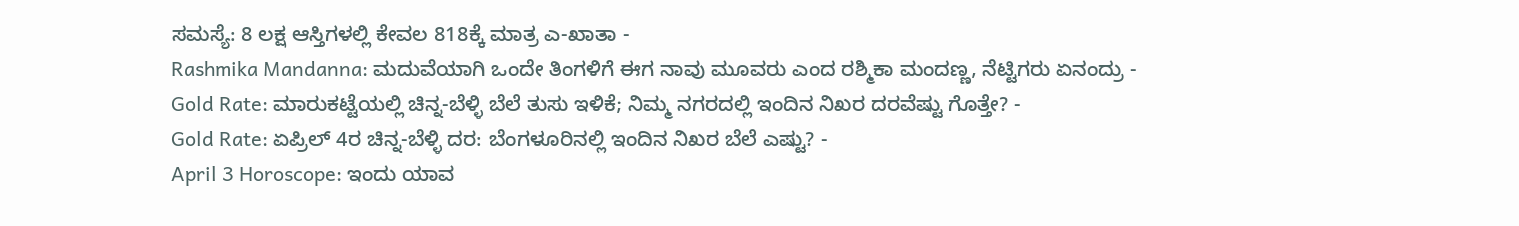ಸಮಸ್ಯೆ: 8 ಲಕ್ಷ ಆಸ್ತಿಗಳಲ್ಲಿ ಕೇವಲ 818ಕ್ಕೆ ಮಾತ್ರ ಎ-ಖಾತಾ -
Rashmika Mandanna: ಮದುವೆಯಾಗಿ ಒಂದೇ ತಿಂಗಳಿಗೆ ಈಗ ನಾವು ಮೂವರು ಎಂದ ರಶ್ಮಿಕಾ ಮಂದಣ್ಣ, ನೆಟ್ಟಿಗರು ಏನಂದ್ರು -
Gold Rate: ಮಾರುಕಟ್ಟೆಯಲ್ಲಿ ಚಿನ್ನ-ಬೆಳ್ಳಿ ಬೆಲೆ ತುಸು ಇಳಿಕೆ; ನಿಮ್ಮ ನಗರದಲ್ಲಿ ಇಂದಿನ ನಿಖರ ದರವೆಷ್ಟು ಗೊತ್ತೇ? -
Gold Rate: ಏಪ್ರಿಲ್ 4ರ ಚಿನ್ನ-ಬೆಳ್ಳಿ ದರ: ಬೆಂಗಳೂರಿನಲ್ಲಿ ಇಂದಿನ ನಿಖರ ಬೆಲೆ ಎಷ್ಟು? -
April 3 Horoscope: ಇಂದು ಯಾವ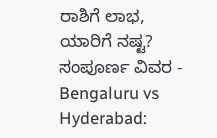ರಾಶಿಗೆ ಲಾಭ, ಯಾರಿಗೆ ನಷ್ಟ? ಸಂಪೂರ್ಣ ವಿವರ -
Bengaluru vs Hyderabad: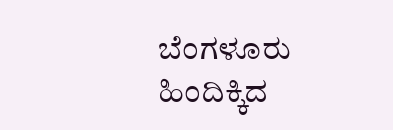ಬೆಂಗಳೂರು ಹಿಂದಿಕ್ಕಿದ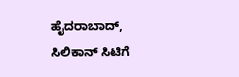ಹೈದರಾಬಾದ್, ಸಿಲಿಕಾನ್ ಸಿಟಿಗೆ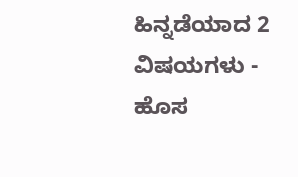ಹಿನ್ನಡೆಯಾದ 2 ವಿಷಯಗಳು -
ಹೊಸ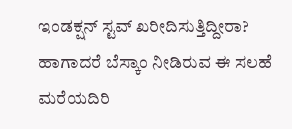ಇಂಡಕ್ಷನ್ ಸ್ಟವ್ ಖರೀದಿಸುತ್ತಿದ್ದೀರಾ? ಹಾಗಾದರೆ ಬೆಸ್ಕಾಂ ನೀಡಿರುವ ಈ ಸಲಹೆ ಮರೆಯದಿರಿ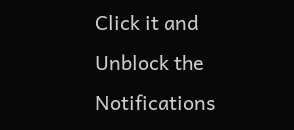Click it and Unblock the Notifications